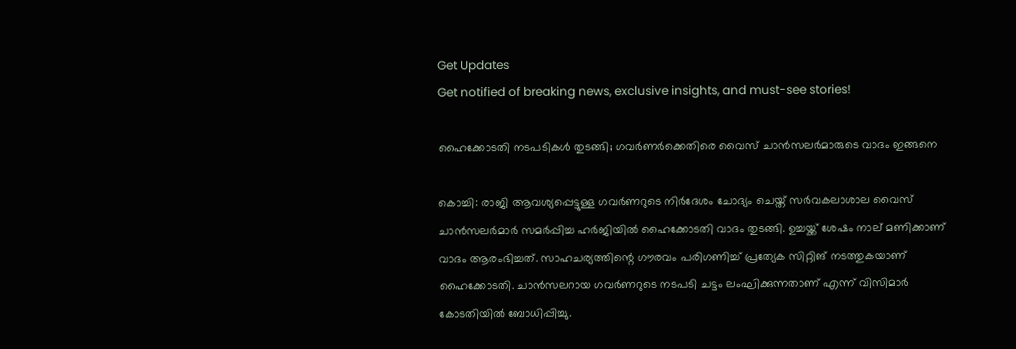Get Updates
Get notified of breaking news, exclusive insights, and must-see stories!

ഹൈക്കോടതി നടപടികള്‍ തുടങ്ങി; ഗവര്‍ണര്‍ക്കെതിരെ വൈസ് ചാന്‍സലര്‍മാരുടെ വാദം ഇങ്ങനെ

കൊച്ചി: രാജി ആവശ്യപ്പെട്ടുള്ള ഗവര്‍ണറുടെ നിര്‍ദേശം ചോദ്യം ചെയ്ത് സര്‍വകലാശാല വൈസ് ചാന്‍സലര്‍മാര്‍ സമര്‍പ്പിച്ച ഹര്‍ജിയില്‍ ഹൈക്കോടതി വാദം തുടങ്ങി. ഉച്ചയ്ക്ക് ശേഷം നാല് മണിക്കാണ് വാദം ആരംഭിച്ചത്. സാഹചര്യത്തിന്റെ ഗൗരവം പരിഗണിച്ച് പ്രത്യേക സിറ്റിങ് നടത്തുകയാണ് ഹൈക്കോടതി. ചാന്‍സലറായ ഗവര്‍ണറുടെ നടപടി ചട്ടം ലംഘിക്കുന്നതാണ് എന്ന് വിസിമാര്‍ കോടതിയില്‍ ബോധിപ്പിച്ചു.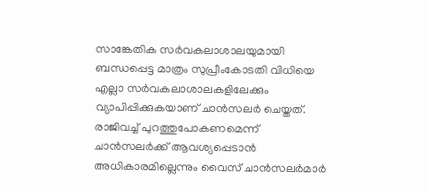സാങ്കേതിക സര്‍വകലാശാലയുമായി ബന്ധപ്പെട്ട മാത്രം സുപ്രീംകോടതി വിധിയെ എല്ലാ സര്‍വകലാശാലകളിലേക്കും വ്യാപിപ്പിക്കുകയാണ് ചാന്‍സലര്‍ ചെയ്തത്. രാജിവച്ച് പുറത്തുപോകണമെന്ന് ചാന്‍സലര്‍ക്ക് ആവശ്യപ്പെടാന്‍ അധികാരമില്ലെന്നും വൈസ് ചാന്‍സലര്‍മാര്‍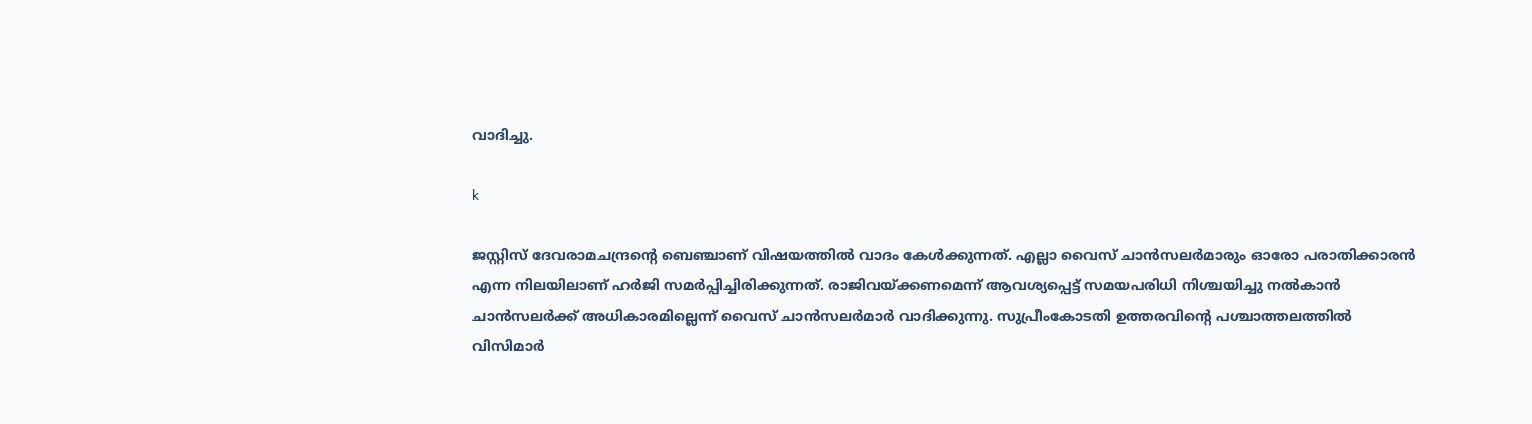വാദിച്ചു.

k

ജസ്റ്റിസ് ദേവരാമചന്ദ്രന്റെ ബെഞ്ചാണ് വിഷയത്തില്‍ വാദം കേള്‍ക്കുന്നത്. എല്ലാ വൈസ് ചാന്‍സലര്‍മാരും ഓരോ പരാതിക്കാരന്‍ എന്ന നിലയിലാണ് ഹര്‍ജി സമര്‍പ്പിച്ചിരിക്കുന്നത്. രാജിവയ്ക്കണമെന്ന് ആവശ്യപ്പെട്ട് സമയപരിധി നിശ്ചയിച്ചു നല്‍കാന്‍ ചാന്‍സലര്‍ക്ക് അധികാരമില്ലെന്ന് വൈസ് ചാന്‍സലര്‍മാര്‍ വാദിക്കുന്നു. സുപ്രീംകോടതി ഉത്തരവിന്റെ പശ്ചാത്തലത്തില്‍ വിസിമാര്‍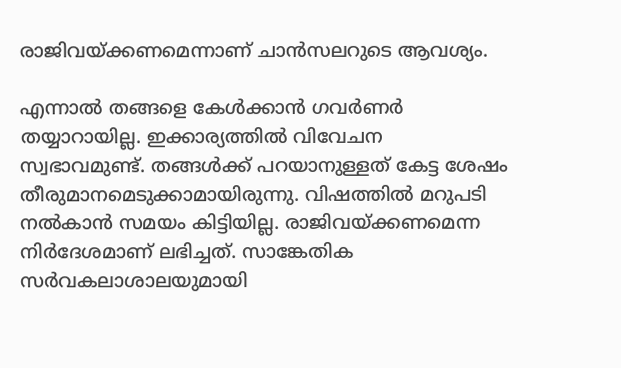രാജിവയ്ക്കണമെന്നാണ് ചാന്‍സലറുടെ ആവശ്യം.

എന്നാല്‍ തങ്ങളെ കേള്‍ക്കാന്‍ ഗവര്‍ണര്‍ തയ്യാറായില്ല. ഇക്കാര്യത്തില്‍ വിവേചന സ്വഭാവമുണ്ട്. തങ്ങള്‍ക്ക് പറയാനുള്ളത് കേട്ട ശേഷം തീരുമാനമെടുക്കാമായിരുന്നു. വിഷത്തില്‍ മറുപടി നല്‍കാന്‍ സമയം കിട്ടിയില്ല. രാജിവയ്ക്കണമെന്ന നിര്‍ദേശമാണ് ലഭിച്ചത്. സാങ്കേതിക സര്‍വകലാശാലയുമായി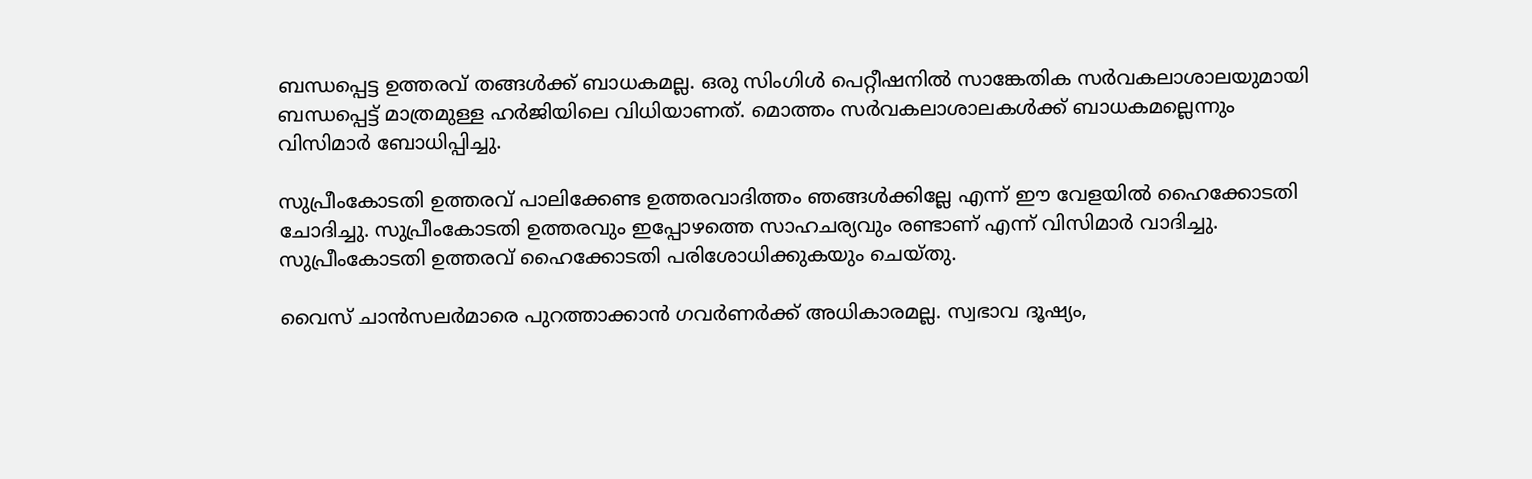ബന്ധപ്പെട്ട ഉത്തരവ് തങ്ങള്‍ക്ക് ബാധകമല്ല. ഒരു സിംഗിള്‍ പെറ്റീഷനില്‍ സാങ്കേതിക സര്‍വകലാശാലയുമായി ബന്ധപ്പെട്ട് മാത്രമുള്ള ഹര്‍ജിയിലെ വിധിയാണത്. മൊത്തം സര്‍വകലാശാലകള്‍ക്ക് ബാധകമല്ലെന്നും വിസിമാര്‍ ബോധിപ്പിച്ചു.

സുപ്രീംകോടതി ഉത്തരവ് പാലിക്കേണ്ട ഉത്തരവാദിത്തം ഞങ്ങള്‍ക്കില്ലേ എന്ന് ഈ വേളയില്‍ ഹൈക്കോടതി ചോദിച്ചു. സുപ്രീംകോടതി ഉത്തരവും ഇപ്പോഴത്തെ സാഹചര്യവും രണ്ടാണ് എന്ന് വിസിമാര്‍ വാദിച്ചു. സുപ്രീംകോടതി ഉത്തരവ് ഹൈക്കോടതി പരിശോധിക്കുകയും ചെയ്തു.

വൈസ് ചാന്‍സലര്‍മാരെ പുറത്താക്കാന്‍ ഗവര്‍ണര്‍ക്ക് അധികാരമല്ല. സ്വഭാവ ദൂഷ്യം,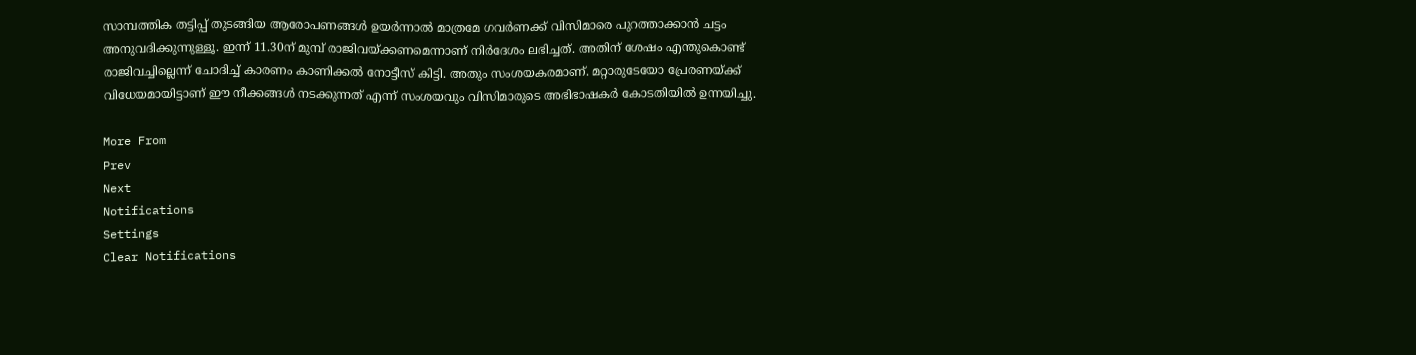സാമ്പത്തിക തട്ടിപ്പ് തുടങ്ങിയ ആരോപണങ്ങള്‍ ഉയര്‍ന്നാല്‍ മാത്രമേ ഗവര്‍ണക്ക് വിസിമാരെ പുറത്താക്കാന്‍ ചട്ടം അനുവദിക്കുന്നുള്ളൂ. ഇന്ന് 11.30ന് മുമ്പ് രാജിവയ്ക്കണമെന്നാണ് നിര്‍ദേശം ലഭിച്ചത്. അതിന് ശേഷം എന്തുകൊണ്ട് രാജിവച്ചില്ലെന്ന് ചോദിച്ച് കാരണം കാണിക്കല്‍ നോട്ടീസ് കിട്ടി. അതും സംശയകരമാണ്. മറ്റാരുടേയോ പ്രേരണയ്ക്ക് വിധേയമായിട്ടാണ് ഈ നീക്കങ്ങള്‍ നടക്കുന്നത് എന്ന് സംശയവും വിസിമാരുടെ അഭിഭാഷകര്‍ കോടതിയില്‍ ഉന്നയിച്ചു.

More From
Prev
Next
Notifications
Settings
Clear Notifications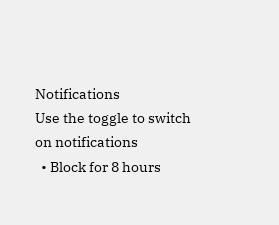Notifications
Use the toggle to switch on notifications
  • Block for 8 hours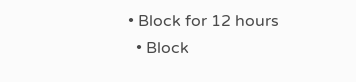• Block for 12 hours
  • Block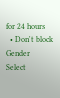for 24 hours
  • Don't block
Gender
Select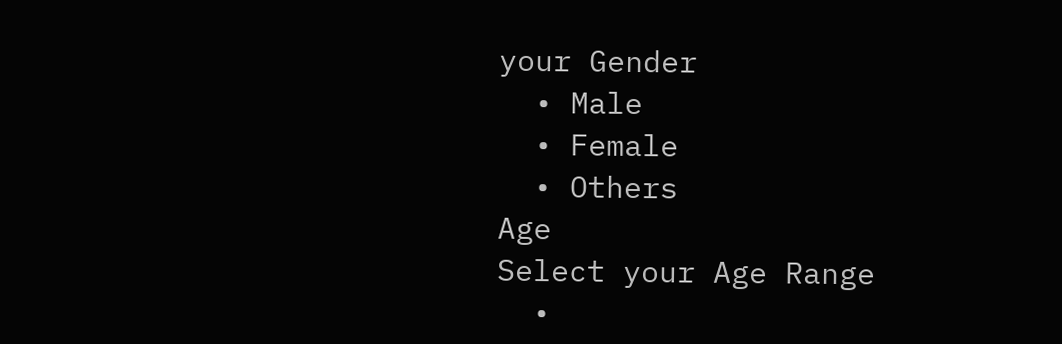your Gender
  • Male
  • Female
  • Others
Age
Select your Age Range
  •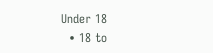Under 18
  • 18 to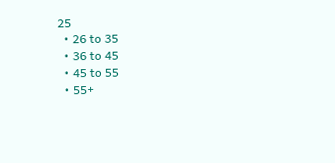25
  • 26 to 35
  • 36 to 45
  • 45 to 55
  • 55+